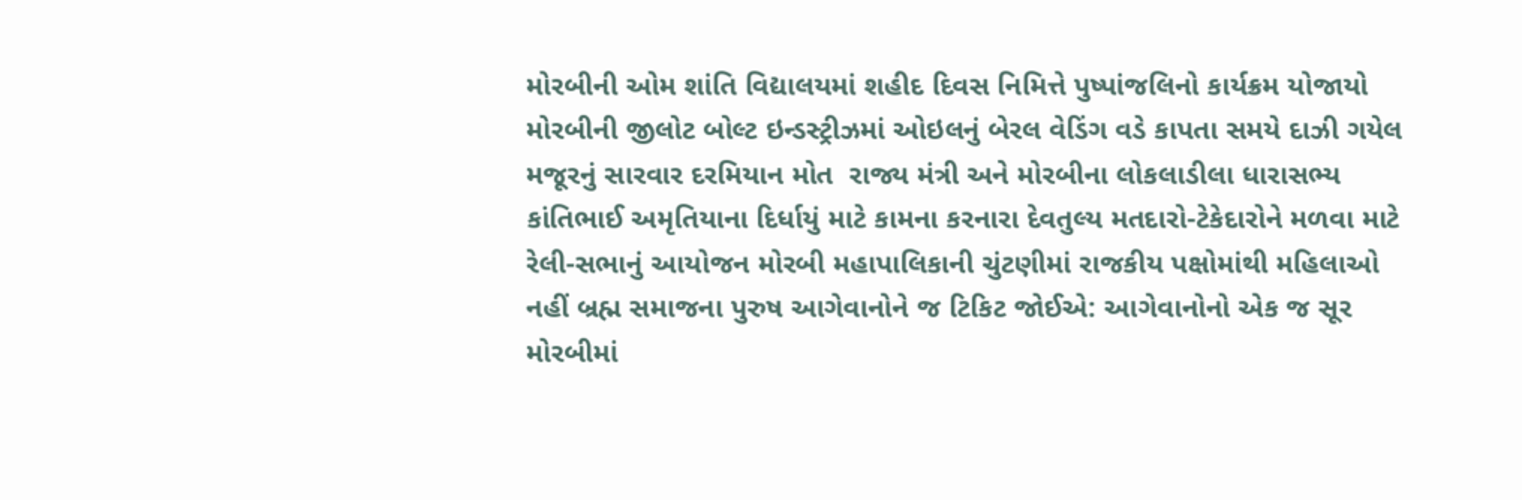મોરબીની ઓમ શાંતિ વિદ્યાલયમાં શહીદ દિવસ નિમિત્તે પુષ્પાંજલિનો કાર્યક્રમ યોજાયો મોરબીની જીલોટ બોલ્ટ ઇન્ડસ્ટ્રીઝમાં ઓઇલનું બેરલ વેડિંગ વડે કાપતા સમયે દાઝી ગયેલ મજૂરનું સારવાર દરમિયાન મોત  રાજ્ય મંત્રી અને મોરબીના લોકલાડીલા ધારાસભ્ય કાંતિભાઈ અમૃતિયાના દિર્ધાયું માટે કામના કરનારા દેવતુલ્ય મતદારો-ટેકેદારોને મળવા માટે રેલી-સભાનું આયોજન મોરબી મહાપાલિકાની ચુંટણીમાં રાજકીય પક્ષોમાંથી મહિલાઓ નહીં બ્રહ્મ સમાજના પુરુષ આગેવાનોને જ ટિકિટ જોઈએ: આગેવાનોનો એક જ સૂર મોરબીમાં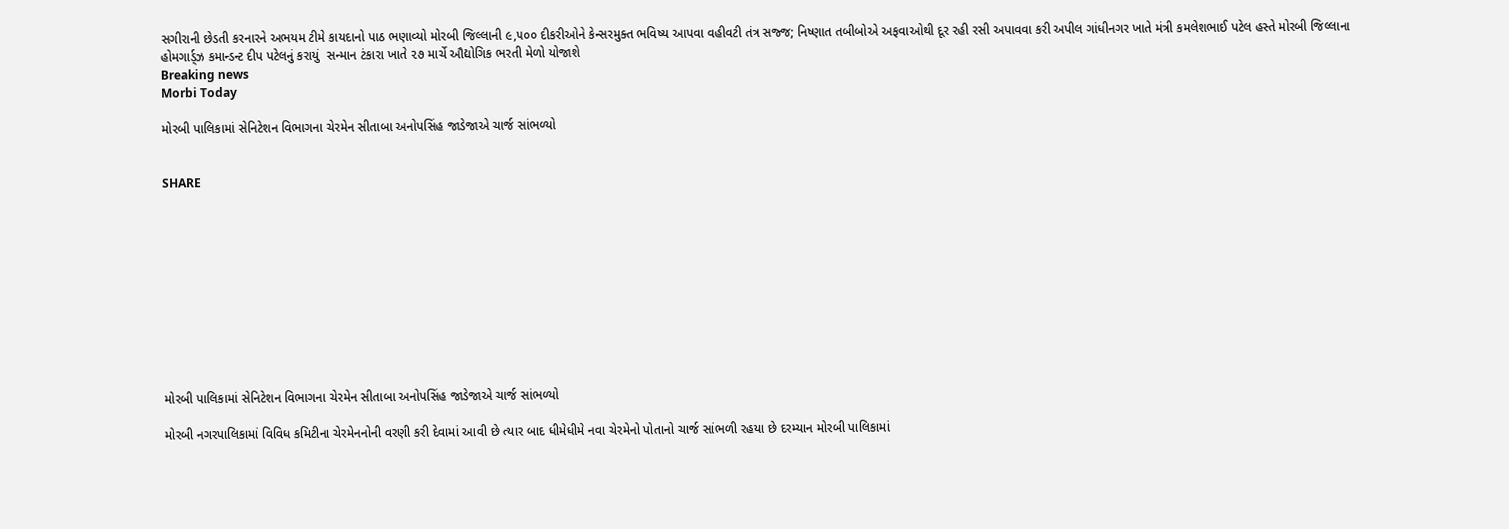સગીરાની છેડતી કરનારને અભયમ ટીમે કાયદાનો પાઠ ભણાવ્યો મોરબી જિલ્લાની ૯,૫૦૦ દીકરીઓને કેન્સરમુક્ત ભવિષ્ય આપવા વહીવટી તંત્ર સજ્જ; નિષ્ણાત તબીબોએ અફવાઓથી દૂર રહી રસી અપાવવા કરી અપીલ ગાંધીનગર ખાતે મંત્રી કમલેશભાઈ પટેલ હસ્તે મોરબી જિલ્લાના હોમગાર્ડ્ઝ કમાન્ડન્ટ દીપ પટેલનું કરાયું  સન્માન ટંકારા ખાતે ૨૭ માર્ચે ઔદ્યોગિક ભરતી મેળો યોજાશે
Breaking news
Morbi Today

મોરબી પાલિકામાં સેનિટેશન વિભાગના ચેરમેન સીતાબા અનોપસિંહ જાડેજાએ ચાર્જ સાંભળ્યો


SHARE











મોરબી પાલિકામાં સેનિટેશન વિભાગના ચેરમેન સીતાબા અનોપસિંહ જાડેજાએ ચાર્જ સાંભળ્યો

મોરબી નગરપાલિકામાં વિવિધ કમિટીના ચેરમેનનોની વરણી કરી દેવામાં આવી છે ત્યાર બાદ ધીમેધીમે નવા ચેરમેનો પોતાનો ચાર્જ સાંભળી રહયા છે દરમ્યાન મોરબી પાલિકામાં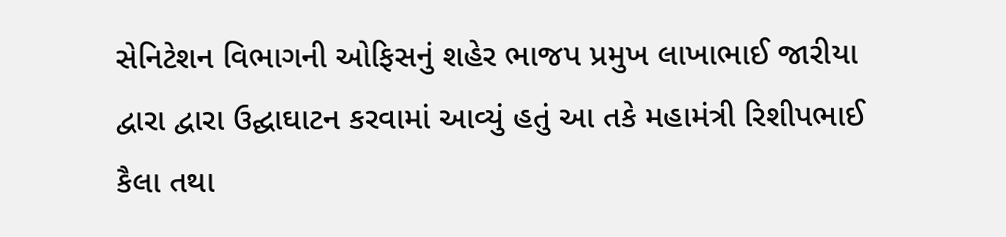સેનિટેશન વિભાગની ઓફિસનું શહેર ભાજપ પ્રમુખ લાખાભાઈ જારીયા દ્વારા દ્વારા ઉદ્ઘાઘાટન કરવામાં આવ્યું હતું આ તકે મહામંત્રી રિશીપભાઈ કૈલા તથા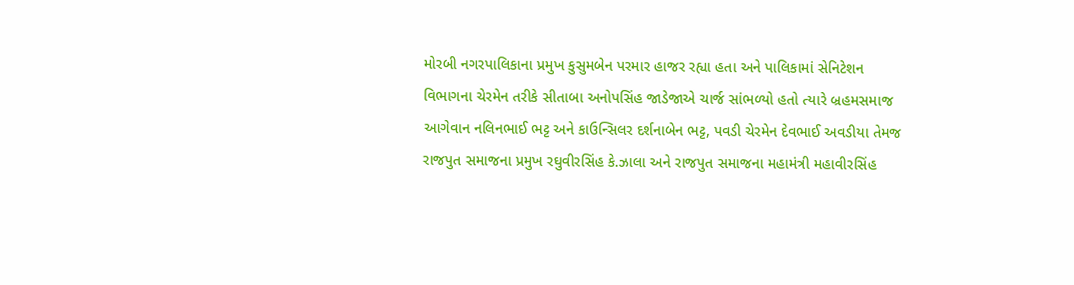મોરબી નગરપાલિકાના પ્રમુખ કુસુમબેન પરમાર હાજર રહ્યા હતા અને પાલિકામાં સેનિટેશન વિભાગના ચેરમેન તરીકે સીતાબા અનોપસિંહ જાડેજાએ ચાર્જ સાંભળ્યો હતો ત્યારે બ્રહમસમાજ આગેવાન નલિનભાઈ ભટ્ટ અને કાઉન્સિલર દર્શનાબેન ભટ્ટ, પવડી ચેરમેન દેવભાઈ અવડીયા તેમજ રાજપુત સમાજના પ્રમુખ રઘુવીરસિંહ કે.ઝાલા અને રાજપુત સમાજના મહામંત્રી મહાવીરસિંહ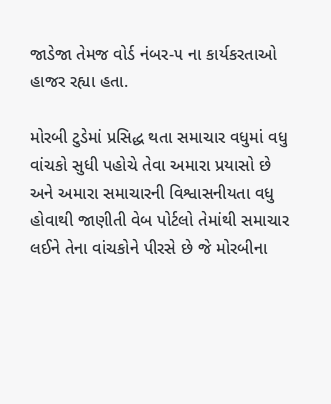જાડેજા તેમજ વોર્ડ નંબર-૫ ના કાર્યકરતાઓ હાજર રહ્યા હતા.

મોરબી ટુડેમાં પ્રસિદ્ધ થતા સમાચાર વધુમાં વધુ વાંચકો સુધી પહોચે તેવા અમારા પ્રયાસો છે અને અમારા સમાચારની વિશ્વાસનીયતા વધુ હોવાથી જાણીતી વેબ પોર્ટલો તેમાંથી સમાચાર લઈને તેના વાંચકોને પીરસે છે જે મોરબીના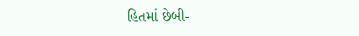હિતમાં છેબી-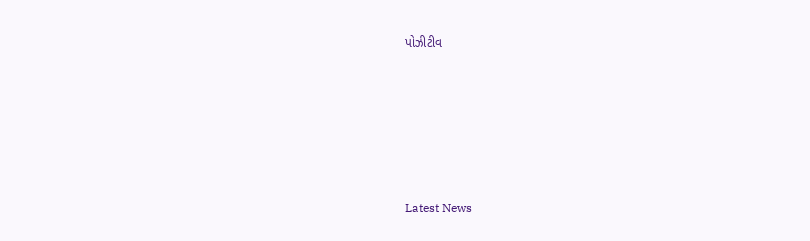પોઝીટીવ






Latest News